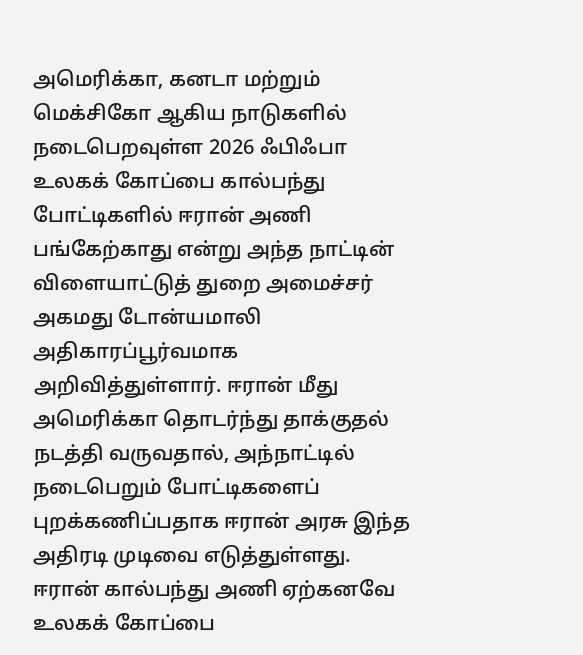அமெரிக்கா, கனடா மற்றும் மெக்சிகோ ஆகிய நாடுகளில் நடைபெறவுள்ள 2026 ஃபிஃபா உலகக் கோப்பை கால்பந்து போட்டிகளில் ஈரான் அணி பங்கேற்காது என்று அந்த நாட்டின் விளையாட்டுத் துறை அமைச்சர் அகமது டோன்யமாலி அதிகாரப்பூர்வமாக அறிவித்துள்ளார். ஈரான் மீது அமெரிக்கா தொடர்ந்து தாக்குதல் நடத்தி வருவதால், அந்நாட்டில் நடைபெறும் போட்டிகளைப் புறக்கணிப்பதாக ஈரான் அரசு இந்த அதிரடி முடிவை எடுத்துள்ளது.
ஈரான் கால்பந்து அணி ஏற்கனவே உலகக் கோப்பை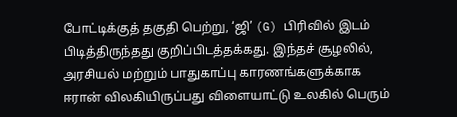போட்டிக்குத் தகுதி பெற்று, ‘ஜி’ (G) பிரிவில் இடம் பிடித்திருந்தது குறிப்பிடத்தக்கது. இந்தச் சூழலில், அரசியல் மற்றும் பாதுகாப்பு காரணங்களுக்காக ஈரான் விலகியிருப்பது விளையாட்டு உலகில் பெரும்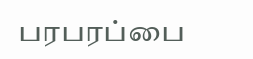பரபரப்பை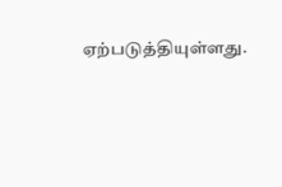ஏற்படுத்தியுள்ளது.